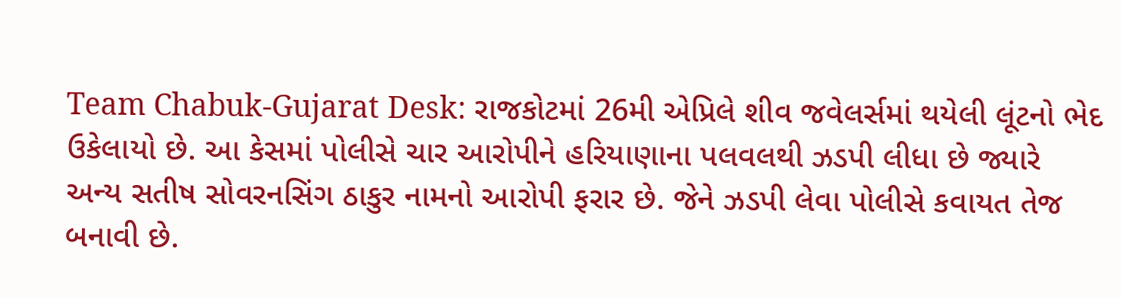Team Chabuk-Gujarat Desk: રાજકોટમાં 26મી એપ્રિલે શીવ જવેલર્સમાં થયેલી લૂંટનો ભેદ ઉકેલાયો છે. આ કેસમાં પોલીસે ચાર આરોપીને હરિયાણાના પલવલથી ઝડપી લીધા છે જ્યારે અન્ય સતીષ સોવરનસિંગ ઠાકુર નામનો આરોપી ફરાર છે. જેને ઝડપી લેવા પોલીસે કવાયત તેજ બનાવી છે.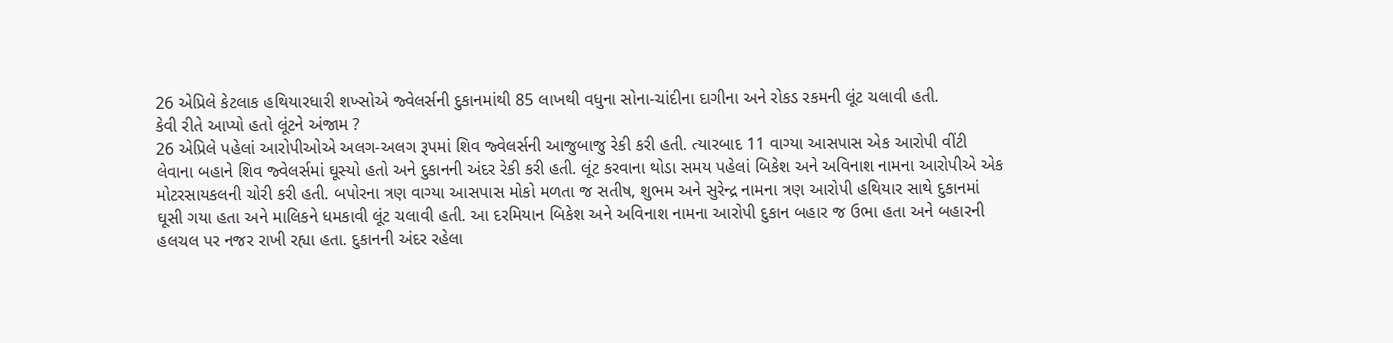26 એપ્રિલે કેટલાક હથિયારધારી શખ્સોએ જ્વેલર્સની દુકાનમાંથી 85 લાખથી વધુના સોના-ચાંદીના દાગીના અને રોકડ રકમની લૂંટ ચલાવી હતી.
કેવી રીતે આપ્યો હતો લૂંટને અંજામ ?
26 એપ્રિલે પહેલાં આરોપીઓએ અલગ-અલગ રૂપમાં શિવ જ્વેલર્સની આજુબાજુ રેકી કરી હતી. ત્યારબાદ 11 વાગ્યા આસપાસ એક આરોપી વીંટી લેવાના બહાને શિવ જ્વેલર્સમાં ઘૂસ્યો હતો અને દુકાનની અંદર રેકી કરી હતી. લૂંટ કરવાના થોડા સમય પહેલાં બિકેશ અને અવિનાશ નામના આરોપીએ એક મોટરસાયકલની ચોરી કરી હતી. બપોરના ત્રણ વાગ્યા આસપાસ મોકો મળતા જ સતીષ, શુભમ અને સુરેન્દ્ર નામના ત્રણ આરોપી હથિયાર સાથે દુકાનમાં ઘૂસી ગયા હતા અને માલિકને ધમકાવી લૂંટ ચલાવી હતી. આ દરમિયાન બિકેશ અને અવિનાશ નામના આરોપી દુકાન બહાર જ ઉભા હતા અને બહારની હલચલ પર નજર રાખી રહ્યા હતા. દુકાનની અંદર રહેલા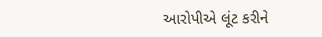આરોપીએ લૂંટ કરીને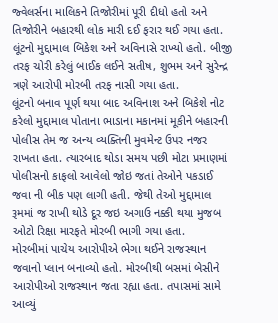જ્વેલર્સના માલિકને તિજોરીમાં પૂરી દીધો હતો અને તિજોરીને બહારથી લોક મારી દઈ ફરાર થઈ ગયા હતા. લૂંટનો મુદ્દામાલ બિકેશ અને અવિનાસે રાખ્યો હતો. બીજી તરફ ચોરી કરેલું બાઈક લઈને સતીષ, શુભમ અને સુરેન્દ્ર ત્રણે આરોપી મોરબી તરફ નાસી ગયા હતા.
લૂંટનો બનાવ પૂર્ણ થયા બાદ અવિનાશ અને બિકેશે નોટ કરેલો મુદ્દામાલ પોતાના ભાડાના મકાનમાં મૂકીને બહારની પોલીસ તેમ જ અન્ય વ્યક્તિની મુવમેન્ટ ઉપર નજર રાખતા હતા. ત્યારબાદ થોડા સમય પછી મોટા પ્રમાણમાં પોલીસનો કાફલો આવેલો જોઇ જતાં તેઓને પકડાઈ જવા ની બીક પણ લાગી હતી. જેથી તેઓ મુદ્દામાલ રૂમમાં જ રાખી થોડે દૂર જઇ અગાઉ નક્કી થયા મુજબ ઓટો રિક્ષા મારફતે મોરબી ભાગી ગયા હતા.
મોરબીમાં પાચેય આરોપીએ ભેગા થઈને રાજસ્થાન જવાનો પ્લાન બનાવ્યો હતો. મોરબીથી બસમાં બેસીને આરોપીઓ રાજસ્થાન જતા રહ્યા હતા. તપાસમાં સામે આવ્યું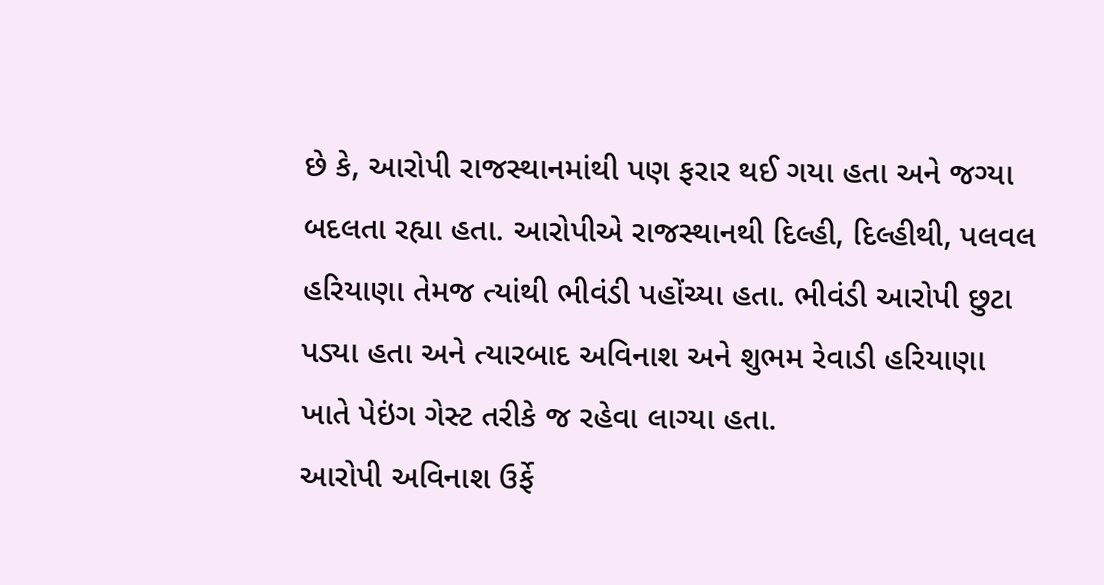છે કે, આરોપી રાજસ્થાનમાંથી પણ ફરાર થઈ ગયા હતા અને જગ્યા બદલતા રહ્યા હતા. આરોપીએ રાજસ્થાનથી દિલ્હી, દિલ્હીથી, પલવલ હરિયાણા તેમજ ત્યાંથી ભીવંડી પહોંચ્યા હતા. ભીવંડી આરોપી છુટા પડ્યા હતા અને ત્યારબાદ અવિનાશ અને શુભમ રેવાડી હરિયાણા ખાતે પેઇંગ ગેસ્ટ તરીકે જ રહેવા લાગ્યા હતા.
આરોપી અવિનાશ ઉર્ફે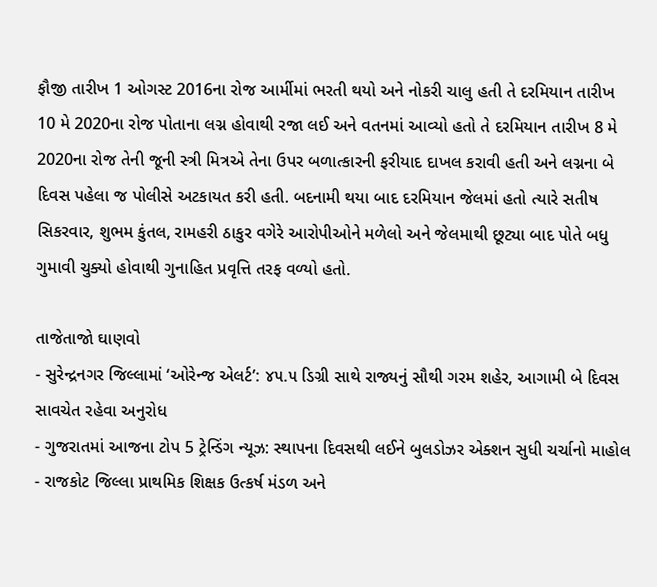ફૌજી તારીખ 1 ઓગસ્ટ 2016ના રોજ આર્મીમાં ભરતી થયો અને નોકરી ચાલુ હતી તે દરમિયાન તારીખ 10 મે 2020ના રોજ પોતાના લગ્ન હોવાથી રજા લઈ અને વતનમાં આવ્યો હતો તે દરમિયાન તારીખ 8 મે 2020ના રોજ તેની જૂની સ્ત્રી મિત્રએ તેના ઉપર બળાત્કારની ફરીયાદ દાખલ કરાવી હતી અને લગ્નના બે દિવસ પહેલા જ પોલીસે અટકાયત કરી હતી. બદનામી થયા બાદ દરમિયાન જેલમાં હતો ત્યારે સતીષ સિકરવાર, શુભમ કુંતલ, રામહરી ઠાકુર વગેરે આરોપીઓને મળેલો અને જેલમાથી છૂટ્યા બાદ પોતે બધુ ગુમાવી ચુક્યો હોવાથી ગુનાહિત પ્રવૃત્તિ તરફ વળ્યો હતો.

તાજેતાજો ઘાણવો
- સુરેન્દ્રનગર જિલ્લામાં ‘ઓરેન્જ એલર્ટ’: ૪૫.૫ ડિગ્રી સાથે રાજ્યનું સૌથી ગરમ શહેર, આગામી બે દિવસ સાવચેત રહેવા અનુરોધ
- ગુજરાતમાં આજના ટોપ 5 ટ્રેન્ડિંગ ન્યૂઝ: સ્થાપના દિવસથી લઈને બુલડોઝર એક્શન સુધી ચર્ચાનો માહોલ
- રાજકોટ જિલ્લા પ્રાથમિક શિક્ષક ઉત્કર્ષ મંડળ અને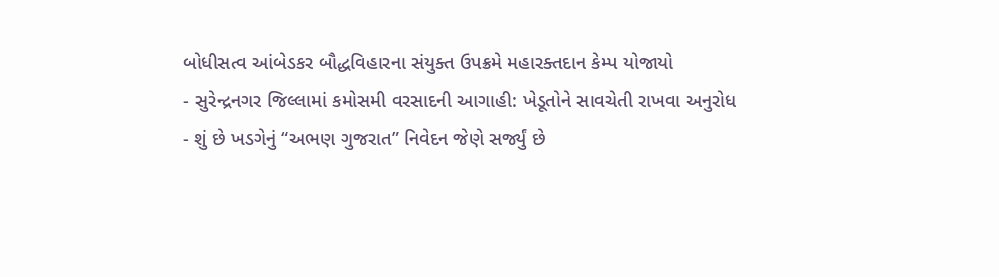બોધીસત્વ આંબેડકર બૌદ્ધવિહારના સંયુક્ત ઉપક્રમે મહારક્તદાન કેમ્પ યોજાયો
- સુરેન્દ્રનગર જિલ્લામાં કમોસમી વરસાદની આગાહી: ખેડૂતોને સાવચેતી રાખવા અનુરોધ
- શું છે ખડગેનું “અભણ ગુજરાત” નિવેદન જેણે સર્જ્યું છે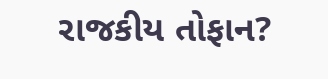રાજકીય તોફાન?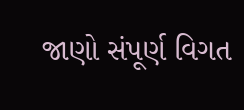જાણો સંપૂર્ણ વિગત